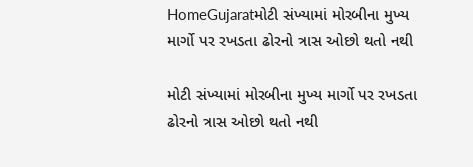HomeGujaratમોટી સંખ્યામાં મોરબીના મુખ્ય માર્ગો પર રખડતા ઢોરનો ત્રાસ ઓછો થતો નથી

મોટી સંખ્યામાં મોરબીના મુખ્ય માર્ગો પર રખડતા ઢોરનો ત્રાસ ઓછો થતો નથી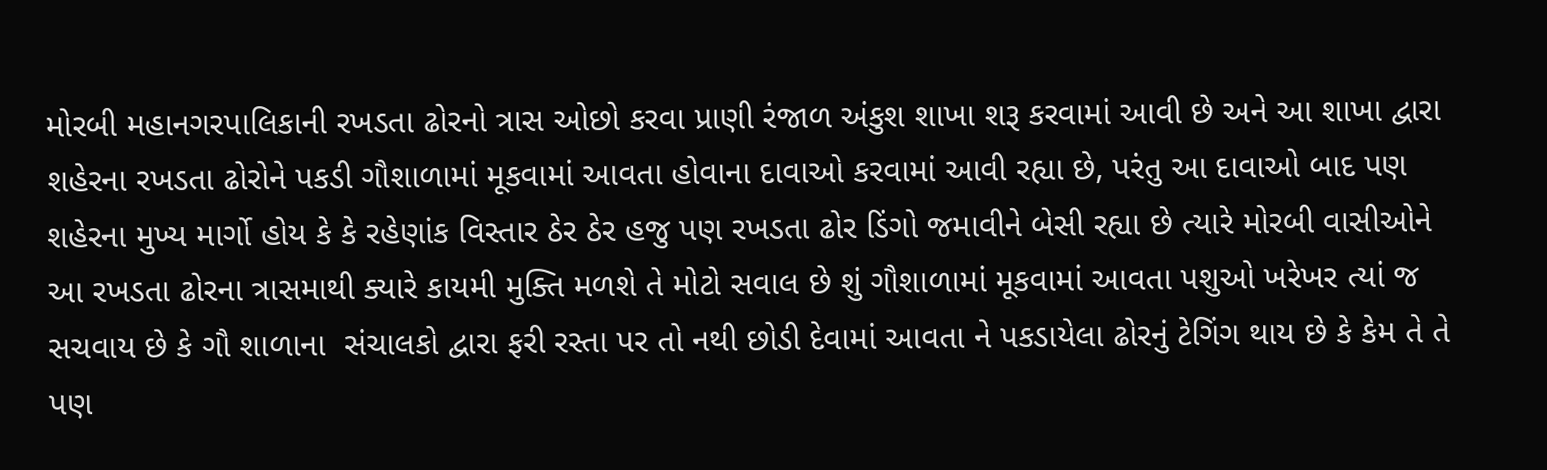મોરબી મહાનગરપાલિકાની રખડતા ઢોરનો ત્રાસ ઓછો કરવા પ્રાણી રંજાળ અંકુશ શાખા શરૂ કરવામાં આવી છે અને આ શાખા દ્વારા શહેરના રખડતા ઢોરોને પકડી ગૌશાળામાં મૂકવામાં આવતા હોવાના દાવાઓ કરવામાં આવી રહ્યા છે, પરંતુ આ દાવાઓ બાદ પણ શહેરના મુખ્ય માર્ગો હોય કે કે રહેણાંક વિસ્તાર ઠેર ઠેર હજુ પણ રખડતા ઢોર ડિંગો જમાવીને બેસી રહ્યા છે ત્યારે મોરબી વાસીઓને આ રખડતા ઢોરના ત્રાસમાથી ક્યારે કાયમી મુક્તિ મળશે તે મોટો સવાલ છે શું ગૌશાળામાં મૂકવામાં આવતા પશુઓ ખરેખર ત્યાં જ સચવાય છે કે ગૌ શાળાના  સંચાલકો દ્વારા ફરી રસ્તા પર તો નથી છોડી દેવામાં આવતા ને પકડાયેલા ઢોરનું ટેગિંગ થાય છે કે કેમ તે તે પણ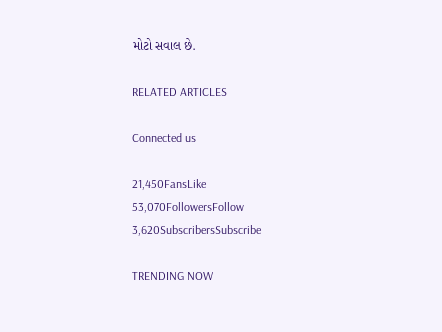મોટો સવાલ છે.

RELATED ARTICLES

Connected us

21,450FansLike
53,070FollowersFollow
3,620SubscribersSubscribe

TRENDING NOW